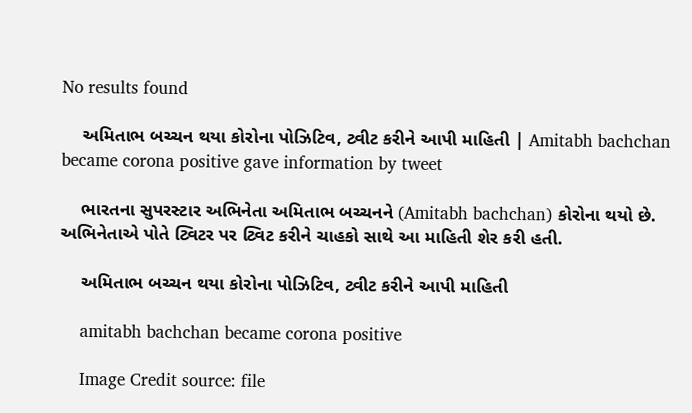No results found

    અમિતાભ બચ્ચન થયા કોરોના પોઝિટિવ, ટ્વીટ કરીને આપી માહિતી | Amitabh bachchan became corona positive gave information by tweet

    ભારતના સુપરસ્ટાર અભિનેતા અમિતાભ બચ્ચનને (Amitabh bachchan) કોરોના થયો છે. અભિનેતાએ પોતે ટ્વિટર પર ટ્વિટ કરીને ચાહકો સાથે આ માહિતી શેર કરી હતી.

    અમિતાભ બચ્ચન થયા કોરોના પોઝિટિવ, ટ્વીટ કરીને આપી માહિતી

    amitabh bachchan became corona positive

    Image Credit source: file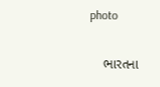photo

    ભારતના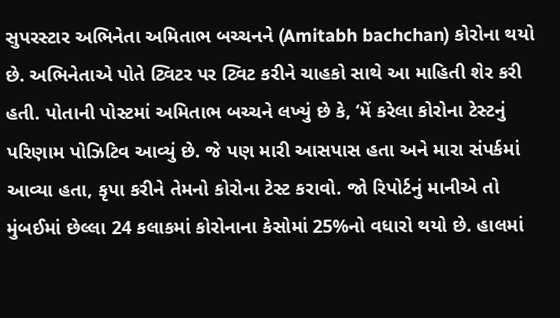સુપરસ્ટાર અભિનેતા અમિતાભ બચ્ચનને (Amitabh bachchan) કોરોના થયો છે. અભિનેતાએ પોતે ટ્વિટર પર ટ્વિટ કરીને ચાહકો સાથે આ માહિતી શેર કરી હતી. પોતાની પોસ્ટમાં અમિતાભ બચ્ચને લખ્યું છે કે, ‘મેં કરેલા કોરોના ટેસ્ટનું પરિણામ પોઝિટિવ આવ્યું છે. જે પણ મારી આસપાસ હતા અને મારા સંપર્કમાં આવ્યા હતા, કૃપા કરીને તેમનો કોરોના ટેસ્ટ કરાવો. જો રિપોર્ટનું માનીએ તો મુંબઈમાં છેલ્લા 24 કલાકમાં કોરોનાના કેસોમાં 25%નો વધારો થયો છે. હાલમાં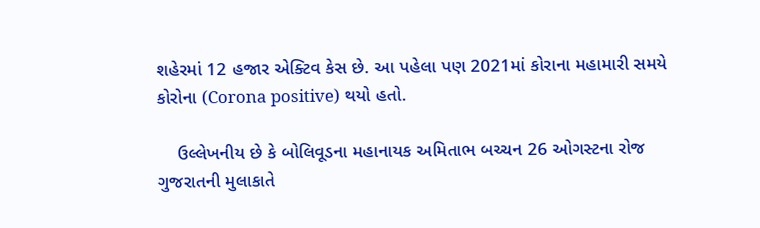શહેરમાં 12 હજાર એક્ટિવ કેસ છે. આ પહેલા પણ 2021માં કોરાના મહામારી સમયે કોરોના (Corona positive) થયો હતો.

    ઉલ્લેખનીય છે કે બોલિવૂડના મહાનાયક અમિતાભ બચ્ચન 26 ઓગસ્ટના રોજ ગુજરાતની મુલાકાતે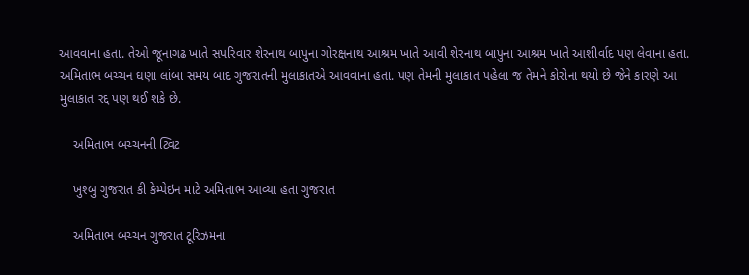આવવાના હતા. તેઓ જૂનાગઢ ખાતે સપરિવાર શેરનાથ બાપુના ગોરક્ષનાથ આશ્રમ ખાતે આવી શેરનાથ બાપુના આશ્રમ ખાતે આશીર્વાદ પણ લેવાના હતા. અમિતાભ બચ્ચન ઘણા લાંબા સમય બાદ ગુજરાતની મુલાકાતએ આવવાના હતા. પણ તેમની મુલાકાત પહેલા જ તેમને કોરોના થયો છે જેને કારણે આ મુલાકાત રદ્દ પણ થઈ શકે છે.

    અમિતાભ બચ્ચનની ટ્વિટ

    ખુશ્બુ ગુજરાત કી કેમ્પેઇન માટે અમિતાભ આવ્યા હતા ગુજરાત

    અમિતાભ બચ્ચન ગુજરાત ટૂરિઝમના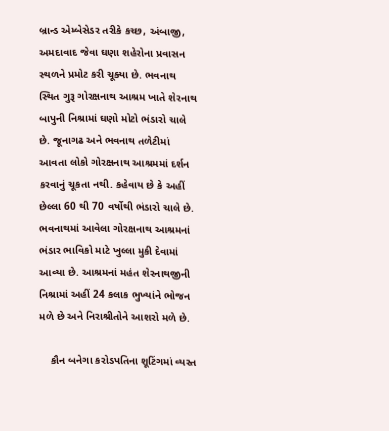બ્રાન્ડ એમ્બેસેડર તરીકે કચ્છ, અંબાજી, અમદાવાદ જેવા ઘણા શહેરોના પ્રવાસન સ્થળને પ્રમોટ કરી ચૂક્યા છે. ભવનાથ સ્થિત ગુરૂ ગોરક્ષનાથ આશ્રમ ખાતે શેરનાથ બાપુની નિશ્રામાં ઘણો મોટો ભંડારો ચાલે છે. જૂનાગઢ અને ભવનાથ તળેટીમાં આવતા લોકો ગોરક્ષનાથ આશ્રમમાં દર્શન કરવાનું ચૂકતા નથી. કહેવાય છે કે અહીં છેલ્લા 60 થી 70 વર્ષોથી ભંડારો ચાલે છે. ભવનાથમાં આવેલા ગોરક્ષનાથ આશ્રમનાં ભંડાર ભાવિકો માટે ખુલ્લા મુકી દેવામાં આવ્યા છે. આશ્રમનાં મહંત શેરનાથજીની નિશ્રામાં અહીં 24 કલાક ભુખ્યાંને ભોજન મળે છે અને નિરાશ્રીતોને આશરો મળે છે.

    કૌન બનેગા કરોડપતિના શૂટિંગમાં વ્યસ્ત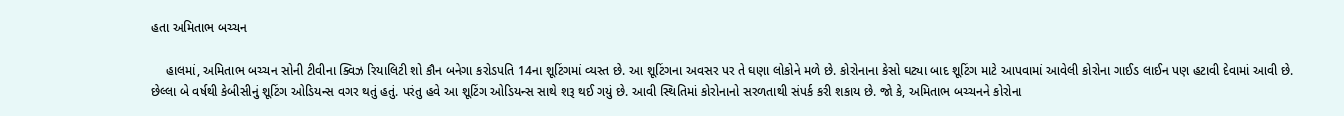હતા અમિતાભ બચ્ચન

    હાલમાં, અમિતાભ બચ્ચન સોની ટીવીના ક્વિઝ રિયાલિટી શો કૌન બનેગા કરોડપતિ 14ના શૂટિંગમાં વ્યસ્ત છે. આ શૂટિંગના અવસર પર તે ઘણા લોકોને મળે છે. કોરોનાના કેસો ઘટ્યા બાદ શૂટિંગ માટે આપવામાં આવેલી કોરોના ગાઈડ લાઈન પણ હટાવી દેવામાં આવી છે. છેલ્લા બે વર્ષથી કેબીસીનું શૂટિંગ ઓડિયન્સ વગર થતું હતું. પરંતુ હવે આ શૂટિંગ ઓડિયન્સ સાથે શરૂ થઈ ગયું છે. આવી સ્થિતિમાં કોરોનાનો સરળતાથી સંપર્ક કરી શકાય છે. જો કે, અમિતાભ બચ્ચનને કોરોના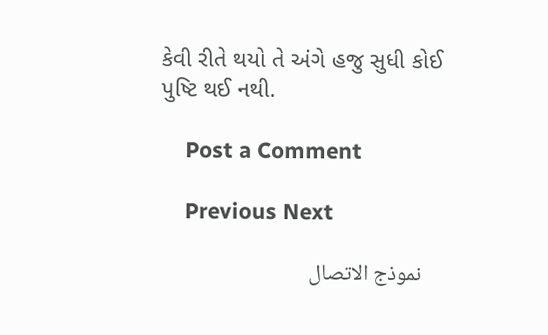કેવી રીતે થયો તે અંગે હજુ સુધી કોઈ પુષ્ટિ થઈ નથી.

    Post a Comment

    Previous Next

    نموذج الاتصال